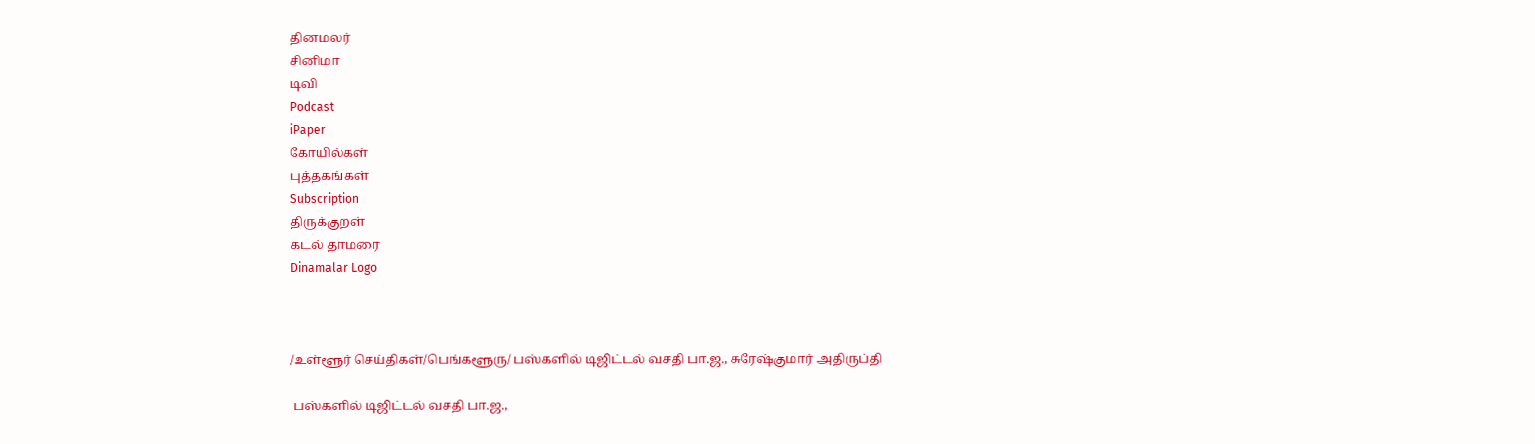தினமலர்
சினிமா
டிவி
Podcast
iPaper
கோயில்கள்
புத்தகங்கள்
Subscription
திருக்குறள்
கடல் தாமரை
Dinamalar Logo



/உள்ளூர் செய்திகள்/பெங்களூரு/ பஸ்களில் டிஜிட்டல் வசதி பா.ஜ., சுரேஷ்குமார் அதிருப்தி

 பஸ்களில் டிஜிட்டல் வசதி பா.ஜ.,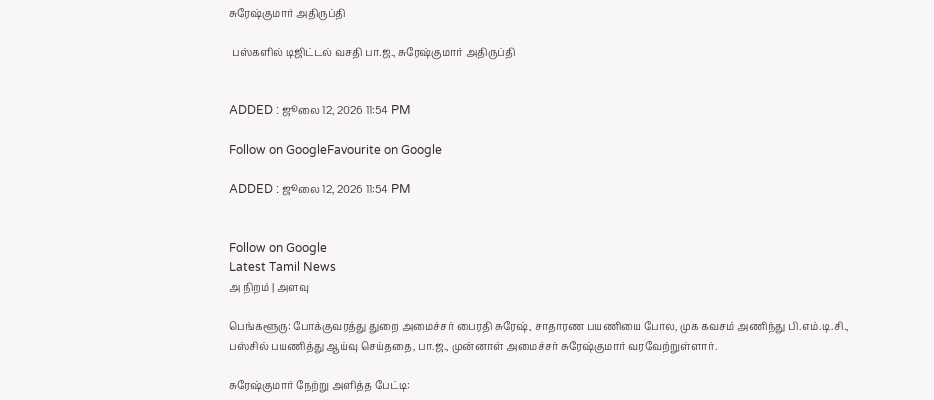சுரேஷ்குமார் அதிருப்தி

 பஸ்களில் டிஜிட்டல் வசதி பா.ஜ., சுரேஷ்குமார் அதிருப்தி


ADDED : ஜூலை 12, 2026 11:54 PM

Follow on GoogleFavourite on Google

ADDED : ஜூலை 12, 2026 11:54 PM


Follow on Google
Latest Tamil News
அ நிறம் | அளவு

பெங்களூரு: போக்குவரத்து துறை அமைச்சர் பைரதி சுரேஷ், சாதாரண பயணியை போல, முக கவசம் அணிந்து பி.எம்.டி.சி., பஸ்சில் பயணித்து ஆய்வு செய்ததை, பா.ஜ., முன்னாள் அமைச்சர் சுரேஷ்குமார் வரவேற்றுள்ளார்.

சுரேஷ்குமார் நேற்று அளித்த பேட்டி: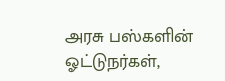அரசு பஸ்களின் ஓட்டுநர்கள்,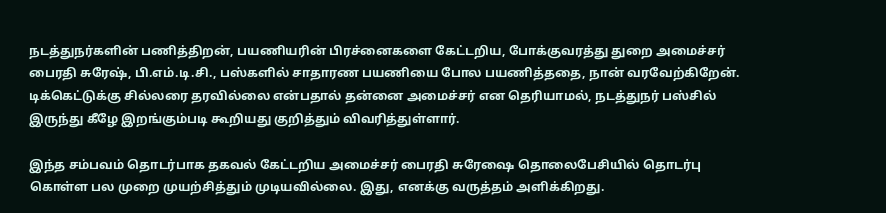நடத்துநர்களின் பணித்திறன், பயணியரின் பிரச்னைகளை கேட்டறிய, போக்குவரத்து துறை அமைச்சர் பைரதி சுரேஷ், பி.எம்.டி.சி., பஸ்களில் சாதாரண பயணியை போல பயணித்ததை, நான் வரவேற்கிறேன். டிக்கெட்டுக்கு சில்லரை தரவில்லை என்பதால் தன்னை அமைச்சர் என தெரியாமல், நடத்துநர் பஸ்சில் இருந்து கீழே இறங்கும்படி கூறியது குறித்தும் விவரித்துள்ளார்.

இந்த சம்பவம் தொடர்பாக தகவல் கேட்டறிய அமைச்சர் பைரதி சுரேஷை தொலைபேசியில் தொடர்பு கொள்ள பல முறை முயற்சித்தும் முடியவில்லை. இது, எனக்கு வருத்தம் அளிக்கிறது.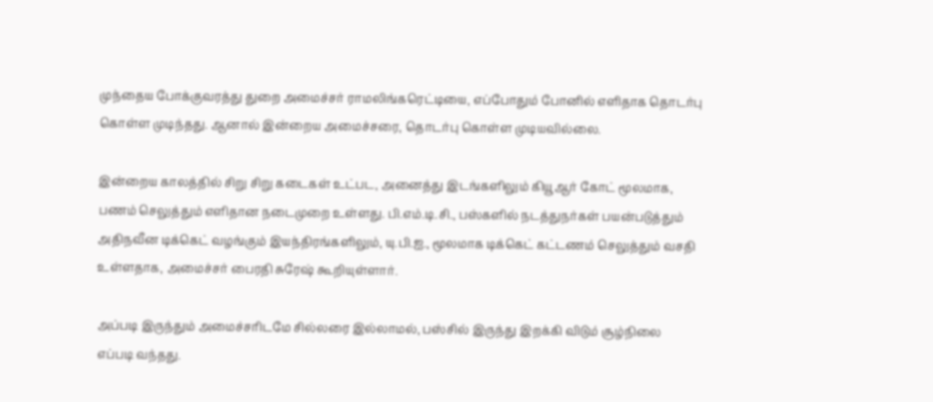முந்தைய போக்குவரத்து துறை அமைச்சர் ராமலிங்கரெட்டியை, எப்போதும் போனில் எளிதாக தொடர்பு கொள்ள முடிந்தது. ஆனால் இன்றைய அமைச்சரை, தொடர்பு கொள்ள முடியவில்லை.

இன்றைய காலத்தில் சிறு சிறு கடைகள் உட்பட, அனைத்து இடங்களிலும் கியூஆர் கோட் மூலமாக, பணம் செலுத்தும் எளிதான நடைமுறை உள்ளது. பி.எம்.டி.சி., பஸ்களில் நடத்துநர்கள் பயன்படுத்தும் அதிநவீன டிக்கெட் வழங்கும் இயந்திரங்களிலும், யு.பி.ஐ., மூலமாக டிக்கெட் கட்டணம் செலுத்தும் வசதி உள்ளதாக, அமைச்சர் பைரதி சுரேஷ் கூறியுள்ளார்.

அப்படி இருந்தும் அமைச்சரிடமே சில்லரை இல்லாமல், பஸ்சில் இருந்து இறக்கி விடும் சூழ்நிலை எப்படி வந்தது.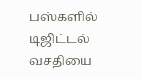பஸ்களில் டிஜிட்டல் வசதியை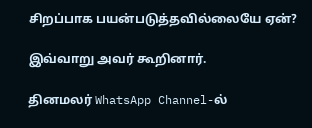சிறப்பாக பயன்படுத்தவில்லையே ஏன்?

இவ்வாறு அவர் கூறினார்.

தினமலர் WhatsApp Channel-ல்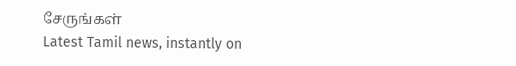சேருங்கள்
Latest Tamil news, instantly on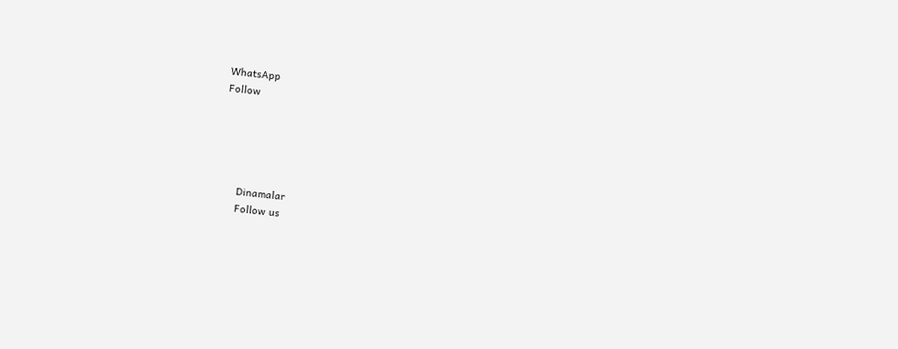WhatsApp
Follow





      Dinamalar
      Follow us